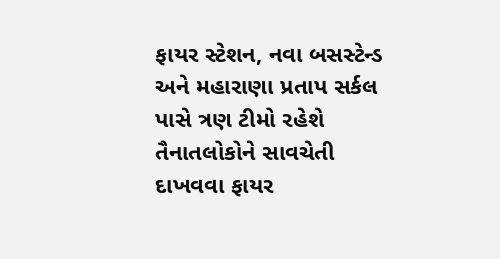ફાયર સ્ટેશન, નવા બસસ્ટેન્ડ અને મહારાણા પ્રતાપ સર્કલ પાસે ત્રણ ટીમો રહેશે તૈનાતલોકોને સાવચેતી દાખવવા ફાયર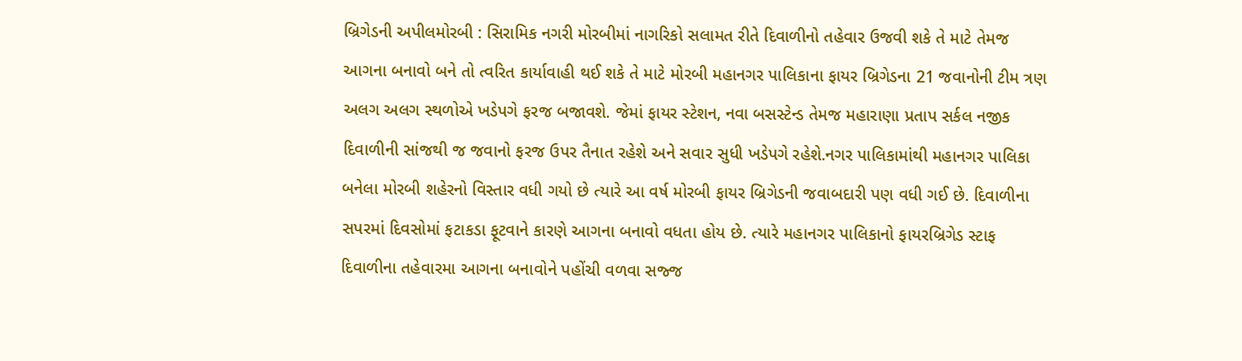બ્રિગેડની અપીલમોરબી : સિરામિક નગરી મોરબીમાં નાગરિકો સલામત રીતે દિવાળીનો તહેવાર ઉજવી શકે તે માટે તેમજ આગના બનાવો બને તો ત્વરિત કાર્યાવાહી થઈ શકે તે માટે મોરબી મહાનગર પાલિકાના ફાયર બ્રિગેડના 21 જવાનોની ટીમ ત્રણ અલગ અલગ સ્થળોએ ખડેપગે ફરજ બજાવશે. જેમાં ફાયર સ્ટેશન, નવા બસસ્ટેન્ડ તેમજ મહારાણા પ્રતાપ સર્કલ નજીક દિવાળીની સાંજથી જ જવાનો ફરજ ઉપર તૈનાત રહેશે અને સવાર સુધી ખડેપગે રહેશે.નગર પાલિકામાંથી મહાનગર પાલિકા બનેલા મોરબી શહેરનો વિસ્તાર વધી ગયો છે ત્યારે આ વર્ષ મોરબી ફાયર બ્રિગેડની જવાબદારી પણ વધી ગઈ છે. દિવાળીના સપરમાં દિવસોમાં ફટાકડા ફૂટવાને કારણે આગના બનાવો વધતા હોય છે. ત્યારે મહાનગર પાલિકાનો ફાયરબ્રિગેડ સ્ટાફ દિવાળીના તહેવારમા આગના બનાવોને પહોંચી વળવા સજ્જ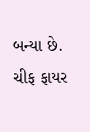બન્યા છે. ચીફ ફાયર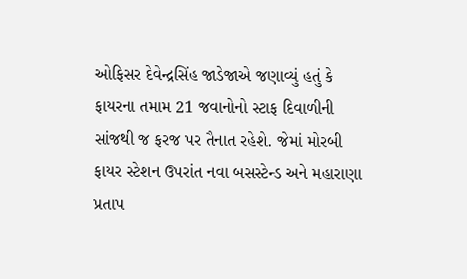ઓફિસર દેવેન્દ્રસિંહ જાડેજાએ જણાવ્યું હતું કે ફાયરના તમામ 21 જવાનોનો સ્ટાફ દિવાળીની સાંજથી જ ફરજ પર તૈનાત રહેશે. જેમાં મોરબી ફાયર સ્ટેશન ઉપરાંત નવા બસસ્ટેન્ડ અને મહારાણા પ્રતાપ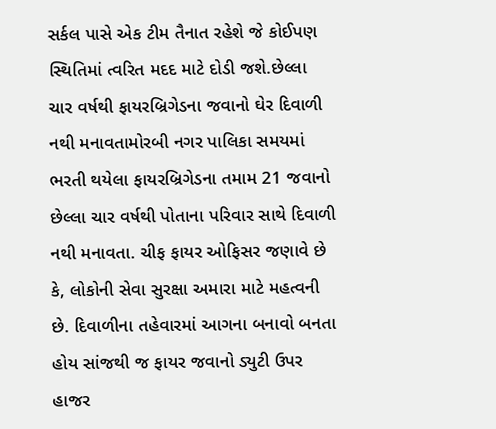સર્કલ પાસે એક ટીમ તૈનાત રહેશે જે કોઈપણ સ્થિતિમાં ત્વરિત મદદ માટે દોડી જશે.છેલ્લા ચાર વર્ષથી ફાયરબ્રિગેડના જવાનો ઘેર દિવાળી નથી મનાવતામોરબી નગર પાલિકા સમયમાં ભરતી થયેલા ફાયરબ્રિગેડના તમામ 21 જવાનો છેલ્લા ચાર વર્ષથી પોતાના પરિવાર સાથે દિવાળી નથી મનાવતા. ચીફ ફાયર ઓફિસર જણાવે છે કે, લોકોની સેવા સુરક્ષા અમારા માટે મહત્વની છે. દિવાળીના તહેવારમાં આગના બનાવો બનતા હોય સાંજથી જ ફાયર જવાનો ડ્યુટી ઉપર હાજર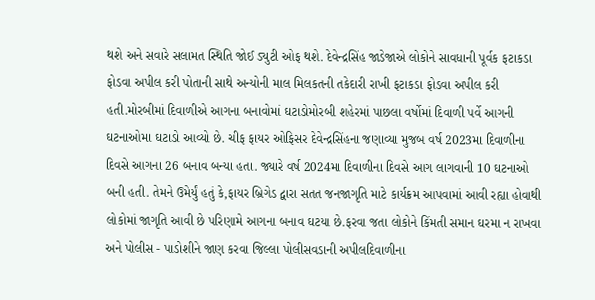થશે અને સવારે સલામત સ્થિતિ જોઈ ડ્યુટી ઓફ થશે. દેવેન્દ્રસિંહ જાડેજાએ લોકોને સાવધાની પૂર્વક ફટાકડા ફોડવા અપીલ કરી પોતાની સાથે અન્યોની માલ મિલકતની તકેદારી રાખી ફટાકડા ફોડવા અપીલ કરી હતી.મોરબીમાં દિવાળીએ આગના બનાવોમાં ઘટાડોમોરબી શહેરમાં પાછલા વર્ષોમાં દિવાળી પર્વે આગની ઘટનાઓમા ઘટાડો આવ્યો છે. ચીફ ફાયર ઓફિસર દેવેન્દ્રસિંહના જણાવ્યા મુજબ વર્ષ 2023મા દિવાળીના દિવસે આગના 26 બનાવ બન્યા હતા. જ્યારે વર્ષ 2024મા દિવાળીના દિવસે આગ લાગવાની 10 ઘટનાઓ બની હતી. તેમને ઉમેર્યું હતું કે,ફાયર બ્રિગેડ દ્વારા સતત જનજાગૃતિ માટે કાર્યક્રમ આપવામાં આવી રહ્યા હોવાથી લોકોમાં જાગૃતિ આવી છે પરિણામે આગના બનાવ ઘટયા છે.ફરવા જતા લોકોને કિંમતી સમાન ઘરમા ન રાખવા અને પોલીસ - પાડોશીને જાણ કરવા જિલ્લા પોલીસવડાની અપીલદિવાળીના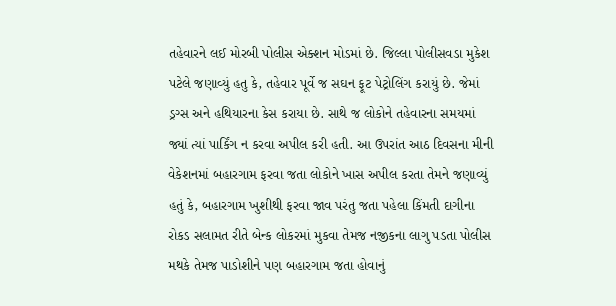તહેવારને લઈ મોરબી પોલીસ એક્શન મોડમાં છે. જિલ્લા પોલીસવડા મુકેશ પટેલે જણાવ્યું હતુ કે, તહેવાર પૂર્વે જ સઘન ફૂટ પેટ્રોલિંગ કરાયું છે. જેમાં ડ્રગ્સ અને હથિયારના કેસ કરાયા છે. સાથે જ લોકોને તહેવારના સમયમાં જ્યાં ત્યાં પાર્કિંગ ન કરવા અપીલ કરી હતી. આ ઉપરાંત આઠ દિવસના મીની વેકેશનમાં બહારગામ ફરવા જતા લોકોને ખાસ અપીલ કરતા તેમને જણાવ્યું હતું કે, બહારગામ ખુશીથી ફરવા જાવ પરંતુ જતા પહેલા કિંમતી દાગીના રોકડ સલામત રીતે બેન્ક લોકરમાં મુકવા તેમજ નજીકના લાગુ પડતા પોલીસ મથકે તેમજ પાડોશીને પણ બહારગામ જતા હોવાનું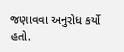જણાવવા અનુરોધ કર્યો હતો.